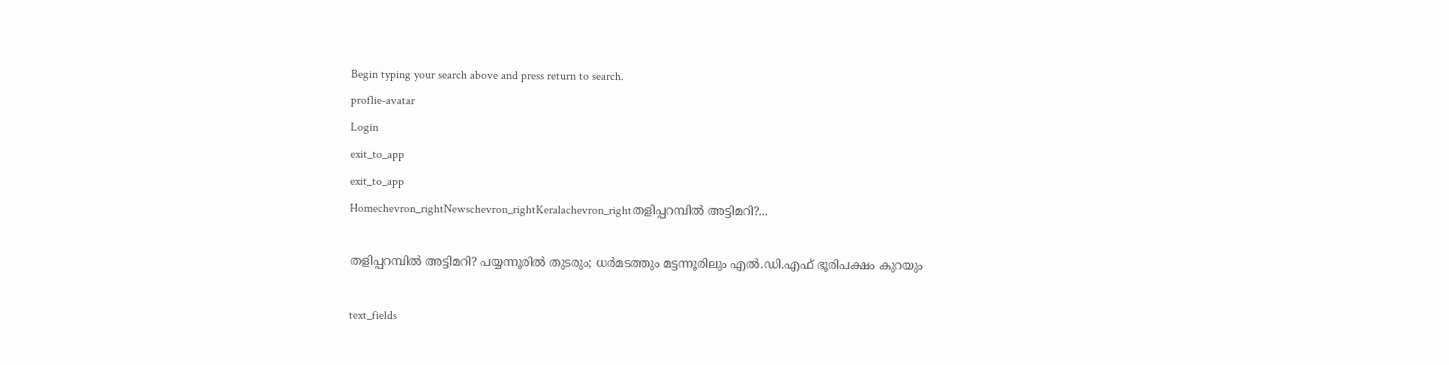Begin typing your search above and press return to search.
proflie-avatar
Login
exit_to_app
exit_to_app
Homechevron_rightNewschevron_rightKeralachevron_rightതളിപ്പറമ്പിൽ അട്ടിമറി?...

തളിപ്പറമ്പിൽ അട്ടിമറി? പയ്യന്നൂരിൽ തുടരും; ധർമടത്തും മട്ടന്നൂരിലും എൽ.ഡി.എഫ് ഭൂരിപക്ഷം കുറയും

text_fields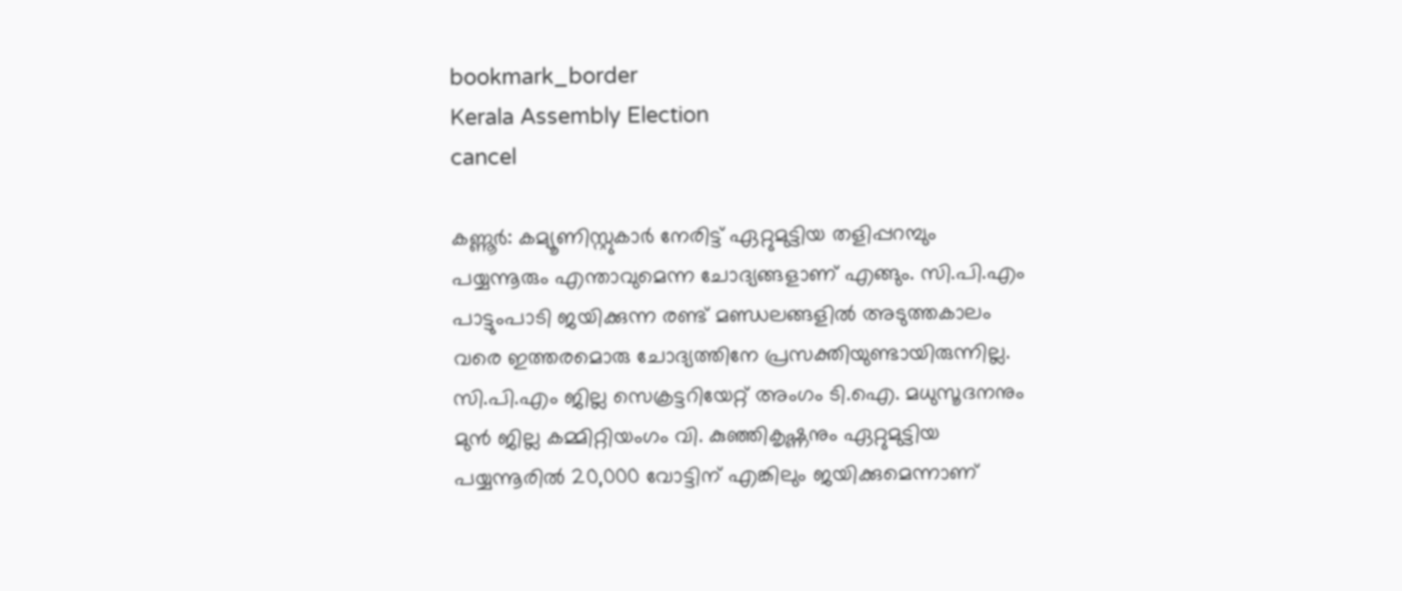bookmark_border
Kerala Assembly Election
cancel

കണ്ണൂർ: കമ്യൂണിസ്റ്റുകാർ നേരിട്ട് ഏറ്റുമുട്ടിയ തളിപ്പറമ്പും പയ്യന്നൂരും എന്താവുമെന്ന ചോദ്യങ്ങളാണ് എങ്ങും. സി.പി.എം പാട്ടുംപാടി ജയിക്കുന്ന രണ്ട് മണ്ഡലങ്ങളിൽ അടുത്തകാലം വരെ ഇത്തരമൊരു ചോദ്യത്തിനേ പ്രസക്തിയുണ്ടായിരുന്നില്ല. സി.പി.എം ജില്ല സെക്രട്ടറിയേറ്റ് അംഗം ടി.ഐ. മധുസൂദനനും മുൻ ജില്ല കമ്മിറ്റിയംഗം വി. കുഞ്ഞികൃഷ്ണനും ഏറ്റുമുട്ടിയ പയ്യന്നൂരിൽ 20,000 വോട്ടിന് എങ്കിലും ജയിക്കുമെന്നാണ്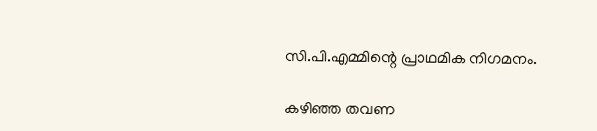സി.പി.എമ്മിന്റെ പ്രാഥമിക നിഗമനം.

കഴിഞ്ഞ തവണ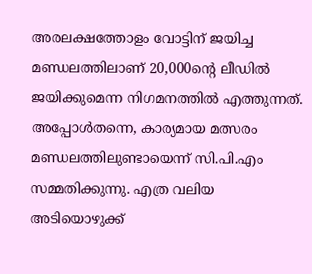അരലക്ഷത്തോളം വോട്ടിന് ജയിച്ച മണ്ഡലത്തിലാണ് 20,000ന്റെ ലീഡിൽ ജയിക്കുമെന്ന നിഗമനത്തിൽ എത്തുന്നത്. അപ്പോൾതന്നെ, കാര്യമായ മത്സരം മണ്ഡലത്തിലുണ്ടായെന്ന് സി.പി.എം സമ്മതിക്കുന്നു. എത്ര വലിയ അടിയൊഴുക്ക്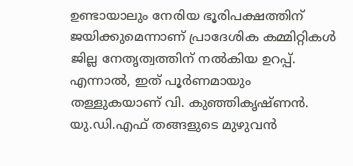ഉണ്ടായാലും നേരിയ ഭൂരിപക്ഷത്തിന് ജയിക്കുമെന്നാണ് പ്രാദേശിക കമ്മിറ്റികൾ ജില്ല നേതൃത്വത്തിന് നൽകിയ ഉറപ്പ്. എന്നാൽ, ഇത് പൂർണമായും തള്ളുകയാണ് വി. കുഞ്ഞികൃഷ്ണൻ. യു.ഡി.എഫ് തങ്ങളുടെ മുഴുവൻ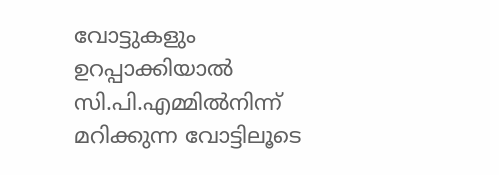വോട്ടുകളും ഉറപ്പാക്കിയാൽ സി.പി.എമ്മിൽനിന്ന് മറിക്കുന്ന വോട്ടിലൂടെ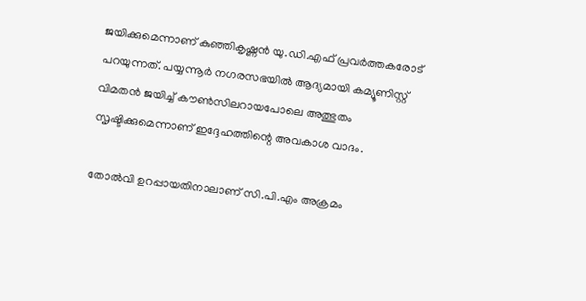ജയിക്കുമെന്നാണ് കുഞ്ഞികൃഷ്ണൻ യു.ഡി.എഫ് പ്രവർത്തകരോട് പറയുന്നത്. പയ്യന്നൂർ നഗരസഭയിൽ ആദ്യമായി കമ്യൂണിസ്റ്റ് വിമതൻ ജയിച്ച് കൗൺസിലറായപോലെ അത്ഭുതം സൃഷ്ടിക്കുമെന്നാണ് ഇദ്ദേഹത്തിന്റെ അവകാശ വാദം.

തോൽവി ഉറപ്പായതിനാലാണ് സി.പി.എം അക്രമം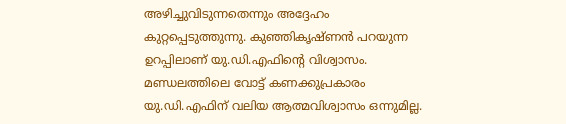അഴിച്ചുവിടുന്നതെന്നും അദ്ദേഹം കുറ്റപ്പെടുത്തുന്നു. കുഞ്ഞികൃഷ്ണൻ പറയുന്ന ഉറപ്പിലാണ് യു.ഡി.എഫിന്റെ വിശ്വാസം. മണ്ഡലത്തിലെ വോട്ട് കണക്കുപ്രകാരം യു.ഡി.എഫിന് വലിയ ആത്മവിശ്വാസം ഒന്നുമില്ല.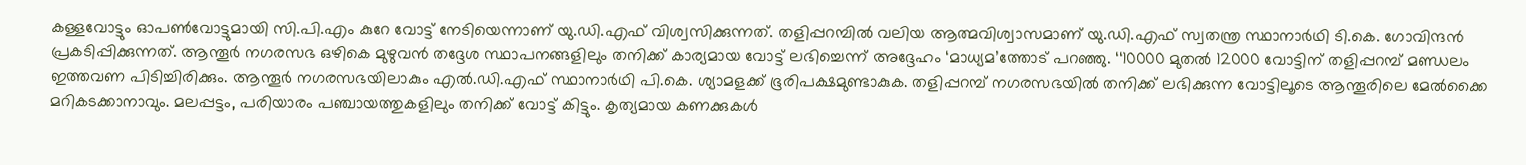കള്ളവോട്ടും ഓപൺവോട്ടുമായി സി.പി.എം കുറേ വോട്ട് നേടിയെന്നാണ് യു.ഡി.എഫ് വിശ്വസിക്കുന്നത്. തളിപ്പറമ്പിൽ വലിയ ആത്മവിശ്വാസമാണ് യു.ഡി.എഫ് സ്വതന്ത്ര സ്ഥാനാർഥി ടി.കെ. ഗോവിന്ദൻ പ്രകടിപ്പിക്കുന്നത്. ആന്തൂർ നഗരസഭ ഒഴികെ മുഴുവൻ തദ്ദേശ സ്ഥാപനങ്ങളിലും തനിക്ക് കാര്യമായ വോട്ട് ലഭിച്ചെന്ന് അദ്ദേഹം ‘മാധ്യമ’ത്തോട് പറഞ്ഞു. ‘‘10000 മുതൽ 12000 വോട്ടിന് തളിപ്പറമ്പ് മണ്ഡലം ഇത്തവണ പിടിച്ചിരിക്കും. ആന്തൂർ നഗരസഭയിലാകും എൽ.ഡി.എഫ് സ്ഥാനാർഥി പി.കെ. ശ്യാമളക്ക് ഭൂരിപക്ഷമുണ്ടാകുക. തളിപ്പറമ്പ് നഗരസഭയിൽ തനിക്ക് ലഭിക്കുന്ന വോട്ടിലൂടെ ആന്തൂരിലെ മേൽക്കൈ മറികടക്കാനാവും. മലപ്പട്ടം, പരിയാരം പഞ്ചായത്തുകളിലും തനിക്ക് വോട്ട് കിട്ടും. കൃത്യമായ കണക്കുകൾ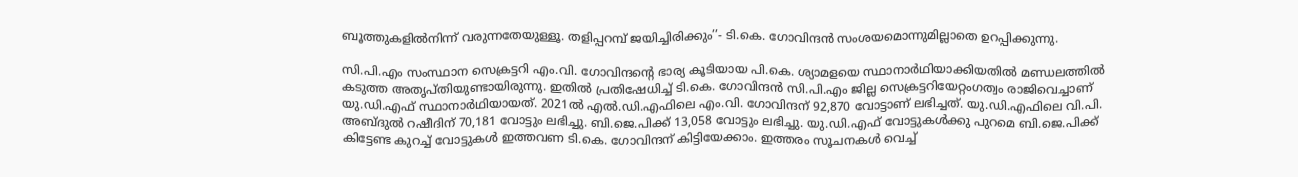ബൂത്തുകളിൽനിന്ന് വരുന്നതേയുള്ളൂ. തളിപ്പറമ്പ് ജയിച്ചിരിക്കും’’- ടി.കെ. ഗോവിന്ദൻ സംശയമൊന്നുമില്ലാതെ ഉറപ്പിക്കുന്നു.

സി.പി.എം സംസ്ഥാന സെക്രട്ടറി എം.വി. ഗോവിന്ദന്റെ ഭാര്യ കൂടിയായ പി.കെ. ശ്യാമളയെ സ്ഥാനാർഥിയാക്കിയതിൽ മണ്ഡലത്തിൽ കടുത്ത അതൃപ്തിയുണ്ടായിരുന്നു. ഇതിൽ പ്രതിഷേധിച്ച് ടി.കെ. ഗോവിന്ദൻ സി.പി.എം ജില്ല സെക്രട്ടറിയേറ്റംഗത്വം രാജിവെച്ചാണ് യു.ഡി.എഫ് സ്ഥാനാർഥിയായത്. 2021ൽ എൽ.ഡി.എഫിലെ എം.വി. ഗോവിന്ദന് 92,870 വോട്ടാണ് ലഭിച്ചത്. യു.ഡി.എഫിലെ വി.പി. അബ്‌ദുൽ റഷീദിന് 70,181 വോട്ടും ലഭിച്ചു. ബി.ജെ.പിക്ക് 13,058 വോട്ടും ലഭിച്ചു. യു.ഡി.എഫ് വോട്ടുകൾക്കു പുറമെ ബി.ജെ.പിക്ക് കിട്ടേണ്ട കുറച്ച് വോട്ടുകൾ ഇത്തവണ ടി.കെ. ഗോവിന്ദന് കിട്ടിയേക്കാം. ഇത്തരം സൂചനകൾ വെച്ച്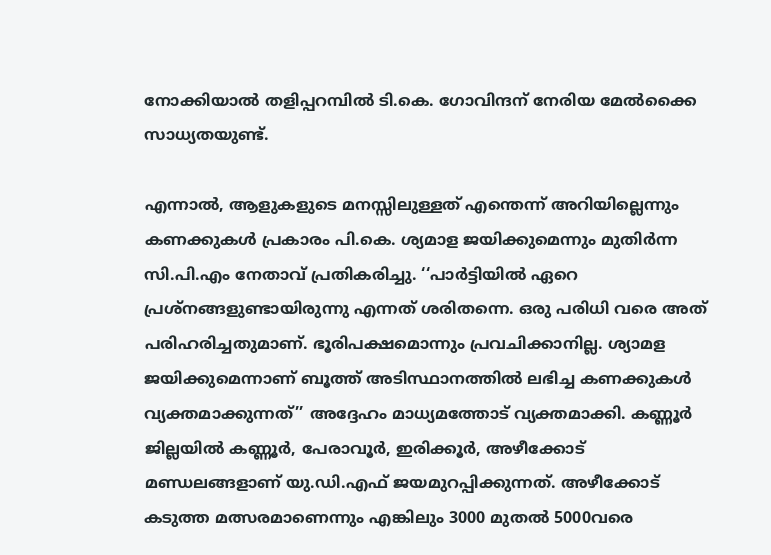നോക്കിയാൽ തളിപ്പറമ്പിൽ ടി.കെ. ഗോവിന്ദന് നേരിയ മേൽക്കൈ സാധ്യതയുണ്ട്.

എന്നാൽ, ആളുകളുടെ മനസ്സിലുള്ളത് എന്തെന്ന് അറിയില്ലെന്നും കണക്കുകൾ പ്രകാരം പി.കെ. ശ്യമാള ജയിക്കുമെന്നും മുതിർന്ന സി.പി.എം നേതാവ് പ്രതികരിച്ചു. ‘‘പാർട്ടിയിൽ ഏറെ പ്രശ്നങ്ങളുണ്ടായിരുന്നു എന്നത് ശരിതന്നെ. ഒരു പരിധി വരെ അത് പരിഹരിച്ചതുമാണ്. ഭൂരിപക്ഷമൊന്നും പ്രവചിക്കാനില്ല. ശ്യാമള ജയിക്കുമെന്നാണ് ബൂത്ത് അടിസ്ഥാനത്തിൽ ലഭിച്ച കണക്കുകൾ വ്യക്തമാക്കുന്നത്’’ അദ്ദേഹം മാധ്യമത്തോട് വ്യക്തമാക്കി. കണ്ണൂർ ജില്ലയിൽ കണ്ണൂർ, പേരാവൂർ, ഇരിക്കൂർ, അഴീക്കോട് മണ്ഡലങ്ങളാണ് യു.ഡി.എഫ് ജയമുറപ്പിക്കുന്നത്. അഴീക്കോട് കടുത്ത മത്സരമാണെന്നും എങ്കിലും 3000 മുതൽ 5000വരെ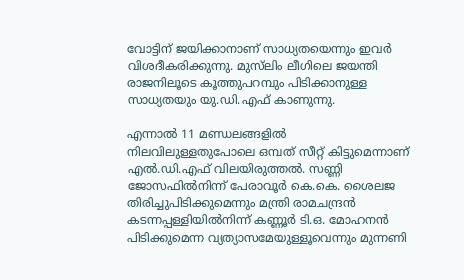വോട്ടിന് ജയിക്കാനാണ് സാധ്യതയെന്നും ഇവർ വിശദീകരിക്കുന്നു. മുസ്‍ലിം ലീഗിലെ ജയന്തി രാജനിലൂടെ കൂത്തുപറമ്പും പിടിക്കാനുള്ള സാധ്യതയും യു.ഡി.എഫ് കാണുന്നു.

എന്നാൽ 11 മണ്ഡലങ്ങളിൽ നിലവിലുള്ളതുപോലെ ഒമ്പത് സീറ്റ് കിട്ടുമെന്നാണ് എൽ.ഡി.എഫ് വിലയിരുത്തൽ. സണ്ണി ജോസഫിൽനിന്ന് പേരാവൂർ കെ.കെ. ശൈലജ തിരിച്ചുപിടിക്കുമെന്നും മന്ത്രി രാമചന്ദ്രൻ കടന്നപ്പള്ളിയിൽനിന്ന് കണ്ണൂർ ടി.ഒ. മോഹനൻ പിടിക്കുമെന്ന വ്യത്യാസമേയുള്ളൂവെന്നും മുന്നണി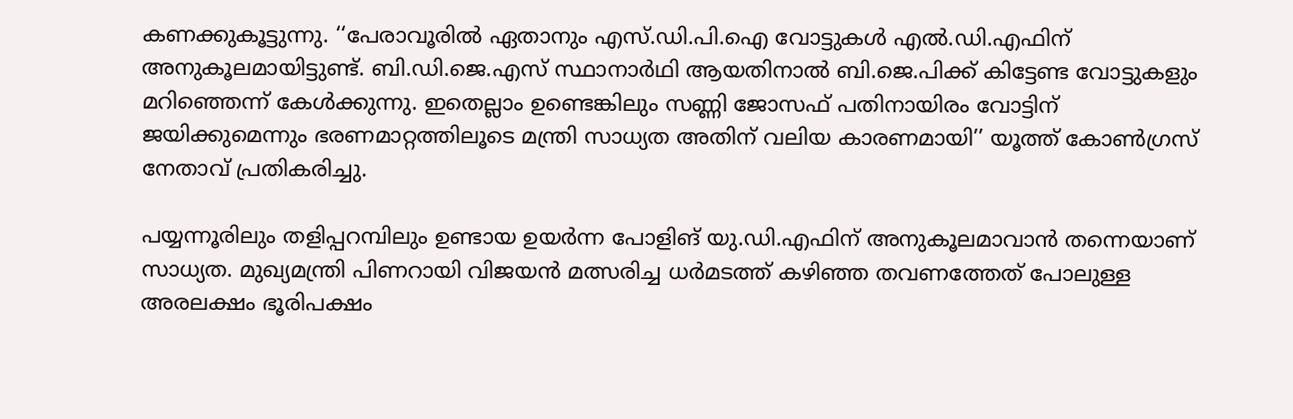കണക്കുകൂട്ടുന്നു. ‘‘പേരാവൂരിൽ ഏതാനും എസ്.ഡി.പി.ഐ വോട്ടുകൾ എൽ.ഡി.എഫിന് അനുകൂലമായിട്ടുണ്ട്. ബി.ഡി.ജെ.എസ് സ്ഥാനാർഥി ആയതിനാൽ ബി.ജെ.പിക്ക് കിട്ടേണ്ട വോട്ടുകളും മറിഞ്ഞെന്ന് കേൾക്കുന്നു. ഇതെല്ലാം ഉണ്ടെങ്കിലും സണ്ണി ജോസഫ് പതിനായിരം വോട്ടിന് ജയിക്കുമെന്നും ഭരണമാറ്റത്തിലൂടെ മന്ത്രി സാധ്യത അതിന് വലിയ കാരണമായി’’ യൂത്ത് കോൺഗ്രസ് നേതാവ് പ്രതികരിച്ചു.

പയ്യന്നൂരിലും തളിപ്പറമ്പിലും ഉണ്ടായ ഉയർന്ന പോളിങ് യു.ഡി.എഫിന് അനുകൂലമാവാൻ തന്നെയാണ് സാധ്യത. മുഖ്യമന്ത്രി പിണറായി വിജയൻ മത്സരിച്ച ധർമടത്ത് കഴിഞ്ഞ തവണത്തേത് പോലുള്ള അരലക്ഷം ഭൂരിപക്ഷം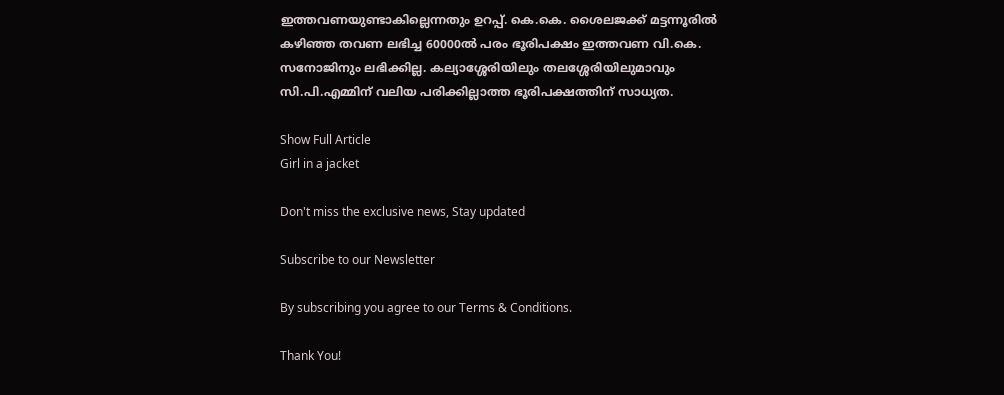ഇത്തവണയുണ്ടാകില്ലെന്നതും ഉറപ്പ്. കെ.കെ. ശൈലജക്ക് മട്ടന്നൂരിൽ കഴിഞ്ഞ തവണ ലഭിച്ച 60000ൽ പരം ഭൂരിപക്ഷം ഇത്തവണ വി.കെ. സനോജിനും ലഭിക്കില്ല. കല്യാശ്ശേരിയിലും തലശ്ശേരിയിലുമാവും സി.പി.എമ്മിന് വലിയ പരിക്കില്ലാത്ത ഭൂരിപക്ഷത്തിന് സാധ്യത.

Show Full Article
Girl in a jacket

Don't miss the exclusive news, Stay updated

Subscribe to our Newsletter

By subscribing you agree to our Terms & Conditions.

Thank You!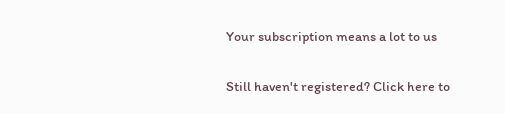Your subscription means a lot to us

Still haven't registered? Click here to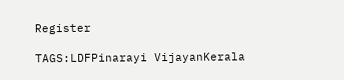Register

TAGS:LDFPinarayi VijayanKerala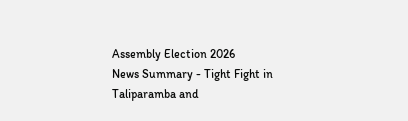Assembly Election 2026
News Summary - Tight Fight in Taliparamba and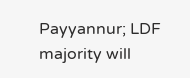Payyannur; LDF majority will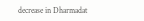decrease in Dharmadat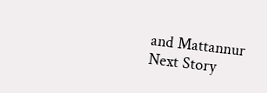and Mattannur
Next Story